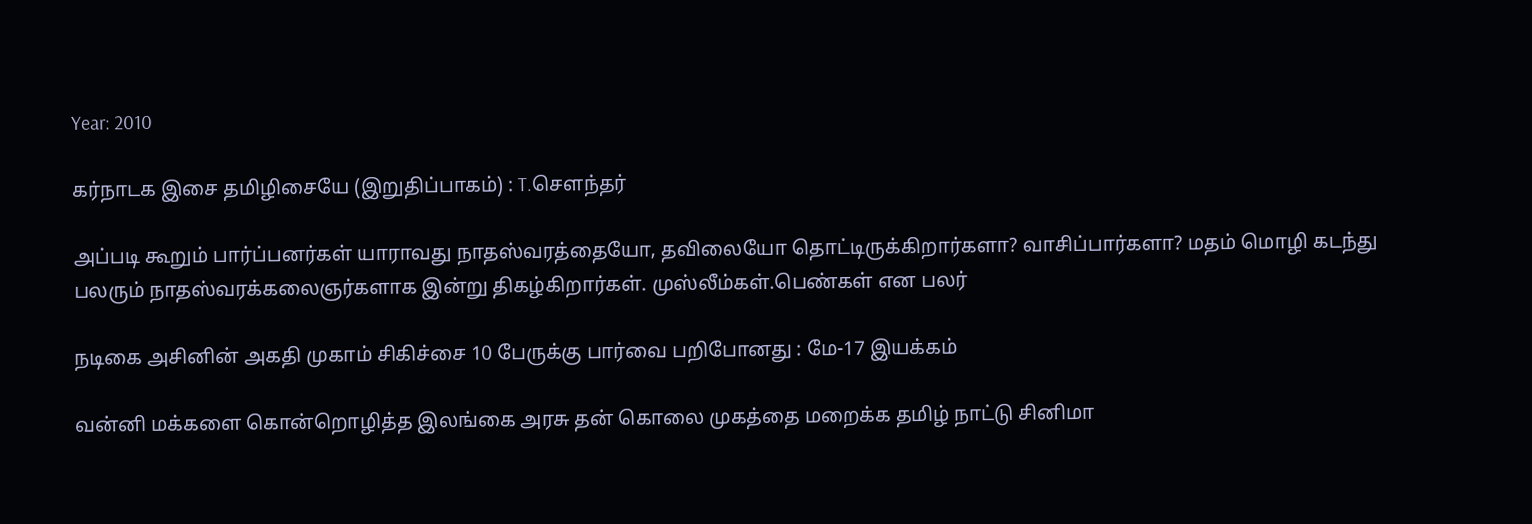Year: 2010

கர்நாடக இசை தமிழிசையே (இறுதிப்பாகம்) : T.செளந்தர்

அப்படி கூறும் பார்ப்பனர்கள் யாராவது நாதஸ்வரத்தையோ, தவிலையோ தொட்டிருக்கிறார்களா? வாசிப்பார்களா? மதம் மொழி கடந்து பலரும் நாதஸ்வரக்கலைஞர்களாக இன்று திகழ்கிறார்கள். முஸ்லீம்கள்.பெண்கள் என பலர்

நடிகை அசினின் அகதி முகாம் சிகிச்சை 10 பேருக்கு பார்வை பறிபோனது : மே-17 இயக்கம்

வன்னி மக்களை கொன்றொழித்த இலங்கை அரசு தன் கொலை முகத்தை மறைக்க தமிழ் நாட்டு சினிமா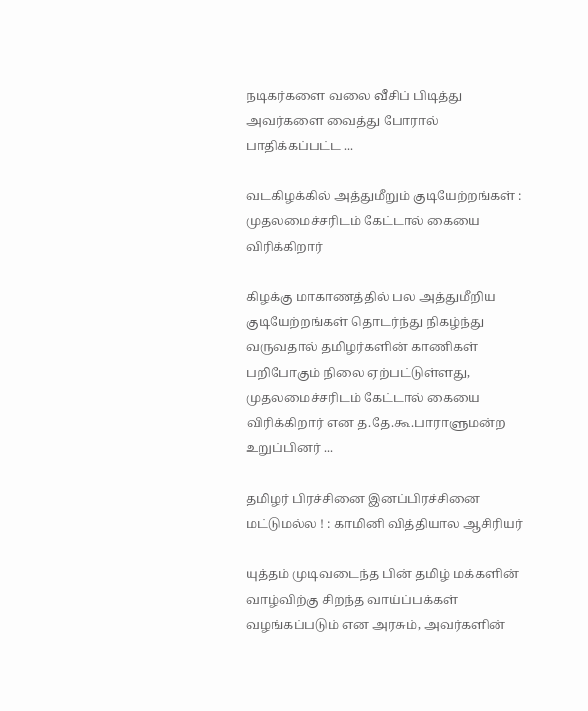நடிகர்களை வலை வீசிப் பிடித்து அவர்களை வைத்து போரால் பாதிக்கப்பட்ட ...

வடகிழக்கில் அத்துமீறும் குடியேற்றங்கள் : முதலமைச்சரிடம் கேட்டால் கையை விரிக்கிறார்

கிழக்கு மாகாணத்தில் பல அத்துமீறிய குடியேற்றங்கள் தொடர்ந்து நிகழ்ந்து வருவதால் தமிழர்களின் காணிகள் பறிபோகும் நிலை ஏற்பட்டுள்ளது, முதலமைச்சரிடம் கேட்டால் கையை விரிக்கிறார் என த.தே.கூ.பாராளுமன்ற உறுப்பினர் ...

தமிழர் பிரச்சினை இனப்பிரச்சினை மட்டுமல்ல ! : காமினி வித்தியால ஆசிரியர்

யுத்தம் முடிவடைந்த பின் தமிழ் மக்களின் வாழ்விற்கு சிறந்த வாய்ப்பக்கள் வழங்கப்படும் என அரசும், அவர்களின்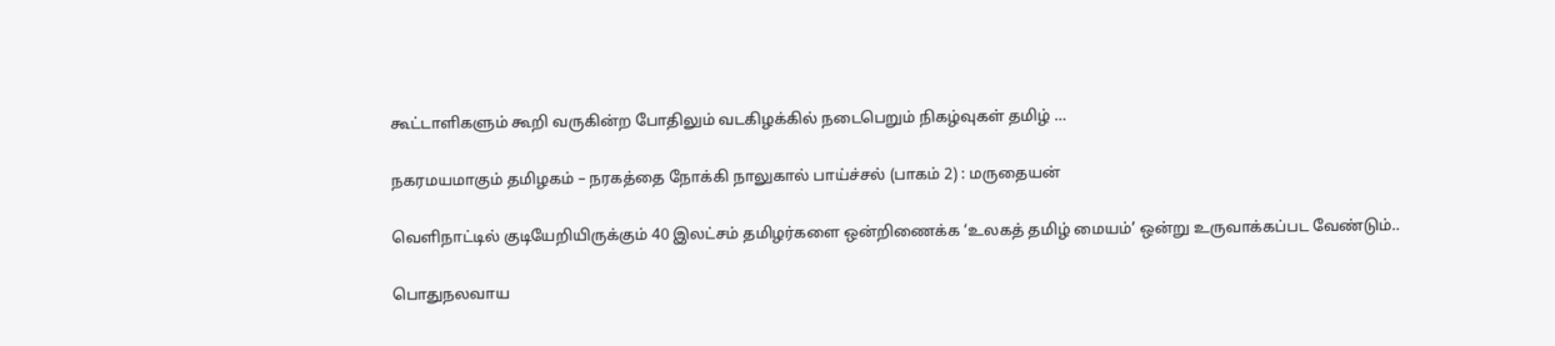கூட்டாளிகளும் கூறி வருகின்ற போதிலும் வடகிழக்கில் நடைபெறும் நிகழ்வுகள் தமிழ் ...

நகரமயமாகும் தமிழகம் – நரகத்தை நோக்கி நாலுகால் பாய்ச்சல் (பாகம் 2) : மருதையன்

வெளிநாட்டில் குடியேறியிருக்கும் 40 இலட்சம் தமிழர்களை ஒன்றிணைக்க ‘உலகத் தமிழ் மையம்’ ஒன்று உருவாக்கப்பட வேண்டும்..

பொதுநலவாய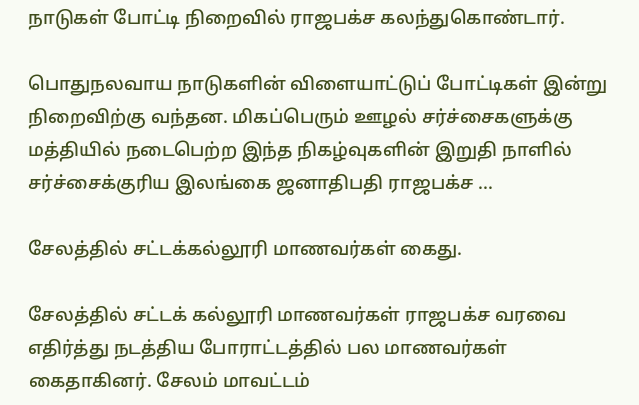நாடுகள் போட்டி நிறைவில் ராஜபக்ச கலந்துகொண்டார்.

பொதுநலவாய நாடுகளின் விளையாட்டுப் போட்டிகள் இன்று நிறைவிற்கு வந்தன. மிகப்பெரும் ஊழல் சர்ச்சைகளுக்கு மத்தியில் நடைபெற்ற இந்த நிகழ்வுகளின் இறுதி நாளில் சர்ச்சைக்குரிய இலங்கை ஜனாதிபதி ராஜபக்ச ...

சேலத்தில் சட்டக்கல்லூரி மாணவர்கள் கைது.

சேலத்தில் சட்டக் கல்லூரி மாணவர்கள் ராஜபக்ச வரவை எதிர்த்து நடத்திய போராட்டத்தில் பல மாணவர்கள் கைதாகினர். சேலம் மாவட்டம்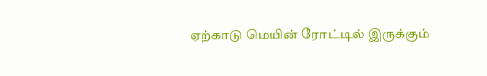ஏற்காடு மெயின் ரோட்டில் இருக்கும்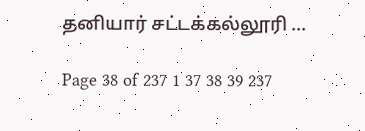தனியார் சட்டக்கல்லூரி ...

Page 38 of 237 1 37 38 39 237